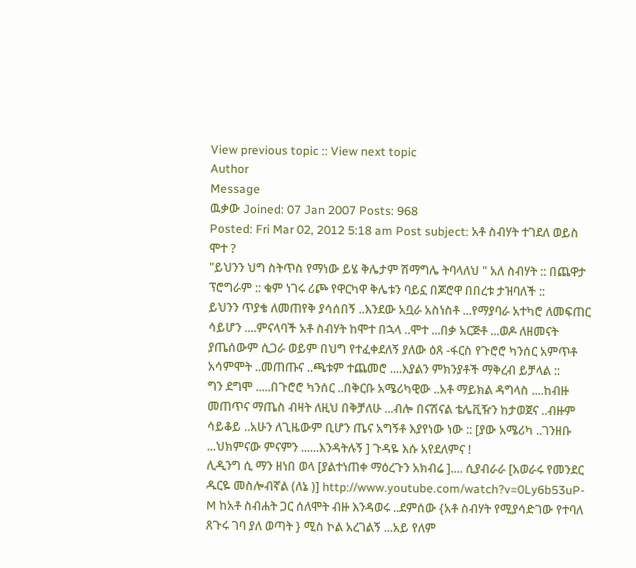View previous topic :: View next topic
Author
Message
ዉቃው Joined: 07 Jan 2007 Posts: 968
Posted: Fri Mar 02, 2012 5:18 am Post subject: አቶ ስብሃት ተገደለ ወይስ ሞተ ?
"ይህንን ህግ ስትጥስ የማነው ይሄ ቅሌታም ሽማግሌ ትባላለህ " አለ ስብሃት :: በጨዋታ ፕሮግራም :: ቁም ነገሩ ሪጮ የዋርካዋ ቅሌቱን ባይኗ በጆሮዋ በበረቱ ታዝባለች ::
ይህንን ጥያቄ ለመጠየቅ ያሳሰበኝ ..እንደው አቧራ አስነስቶ ...የማያባራ አተካሮ ለመፍጠር ሳይሆን ....ምናላባች አቶ ስብሃት ከሞተ በኋላ ..ሞተ ...በቃ አርጅቶ ...ወዶ ለዘመናት ያጤሰውም ሲጋራ ወይም በህግ የተፈቀደለኝ ያለው ዕጸ -ፋርስ የጉሮሮ ካንሰር አምጥቶ አሳምሞት ..መጠጡና ..ጫቱም ተጨመሮ ....እያልን ምክንያቶች ማቅረብ ይቻላል ::
ግን ደግሞ .....በጉሮሮ ካንሰር ..በቅርቡ አሜሪካዊው ..አቶ ማይክል ዳግላስ ....ከብዙ መጠጥና ማጤስ ብዛት ለዚህ በቅቻለሁ ...ብሎ በናሽናል ቴሌቪዥን ከታወጀና ..ብዙም ሳይቆይ ..አሁን ለጊዜውም ቢሆን ጤና አግኝቶ እያየነው ነው :: [ያው አሜሪካ ..ገንዘቡ ...ህክምናው ምናምን ......እንዳትሉኝ ] ጉዳዬ እሱ አየደለምና !
ሊዲንግ ሲ ማን ዘነበ ወላ [ያልተነጠቀ ማዕረጉን አክብሬ ].... ሲያብራራ [አወራሩ የመንደር ዱርዬ መስሎብኛል (ለኔ )] http://www.youtube.com/watch?v=0Ly6b53uP-M ከአቶ ስብሐት ጋር ሰለሞት ብዙ እንዳወሩ ..ደምሰው {አቶ ስብሃት የሚያሳድገው የተባለ ጸጉሩ ገባ ያለ ወጣት } ሚስ ኮል አረገልኝ ...አይ የለም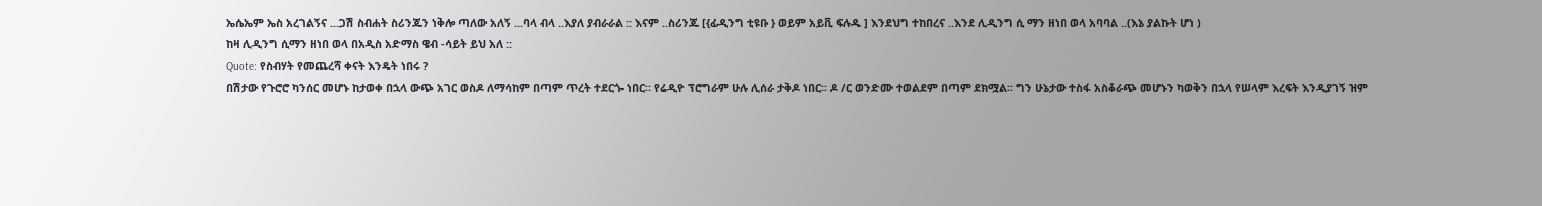ኤሴኤም ኤስ አረገልኝና ...ጋሽ ስብሐት ስሪንጁን ነቅሎ ጣለው አለኝ ...ባላ ብላ ..እያለ ያብራራል :: እናም ..ስሪንጁ [{ፊዲንግ ቲዩቡ } ወይም አይቪ ፍሉዱ ] እንደህግ ተከበረና ..እንደ ሊዲንግ ሲ ማን ዘነበ ወላ አባባል ..(እኔ ያልኩት ሆነ )
ከዛ ሊዲንግ ሲማን ዘነበ ወላ በአዲስ አድማስ ዌብ -ሳይት ይህ አለ ::
Quote: የስብሃት የመጨረሻ ቀናት እንዴት ነበሩ ?
በሽታው የጉሮሮ ካንሰር መሆኑ ከታወቀ በኋላ ውጭ አገር ወስዶ ለማሳከም በጣም ጥረት ተደርጐ ነበር፡፡ የሬዲዮ ፕሮግራም ሁሉ ሊሰራ ታቅዶ ነበር፡፡ ዶ /ር ወንድሙ ተወልደም በጣም ደክሟል፡፡ ግን ሁኔታው ተስፋ አስቆራጭ መሆኑን ካወቅን በኋላ የሠላም እረፍት እንዲያገኝ ዝም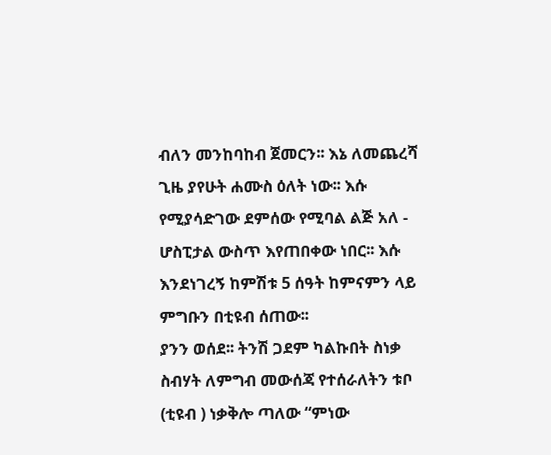ብለን መንከባከብ ጀመርን፡፡ እኔ ለመጨረሻ ጊዜ ያየሁት ሐሙስ ዕለት ነው፡፡ እሱ የሚያሳድገው ደምሰው የሚባል ልጅ አለ - ሆስፒታል ውስጥ እየጠበቀው ነበር፡፡ እሱ እንደነገረኝ ከምሽቱ 5 ሰዓት ከምናምን ላይ ምግቡን በቲዩብ ሰጠው፡፡
ያንን ወሰደ፡፡ ትንሽ ጋደም ካልኩበት ስነቃ ስብሃት ለምግብ መውሰጃ የተሰራለትን ቱቦ (ቲዩብ ) ነቃቅሎ ጣለው “ምነው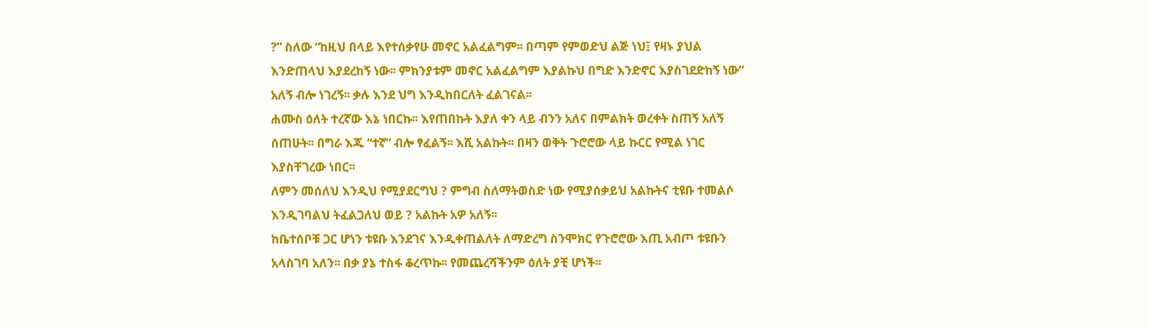?” ስለው “ከዚህ በላይ እየተሰቃየሁ መኖር አልፈልግም፡፡ በጣም የምወድህ ልጅ ነህ፤ የዛኑ ያህል እንድጠላህ እያደረከኝ ነው፡፡ ምክንያቱም መኖር አልፈልግም እያልኩህ በግድ እንድኖር እያስገደድከኝ ነው” አለኝ ብሎ ነገረኝ፡፡ ቃሉ እንደ ህግ እንዲከበርለት ፈልገናል፡፡
ሐሙስ ዕለት ተረኛው እኔ ነበርኩ፡፡ እየጠበኩት እያለ ቀን ላይ ብንን አለና በምልክት ወረቀት ስጠኝ አለኝ ሰጠሁት፡፡ በግራ እጁ “ተኛ” ብሎ ፃፈልኝ፡፡ እሺ አልኩት፡፡ በዛን ወቅት ጉሮሮው ላይ ኩርር የሚል ነገር እያስቸገረው ነበር፡፡
ለምን መሰለህ እንዲህ የሚያደርግህ ? ምግብ ስለማትወስድ ነው የሚያሰቃይህ አልኩትና ቲዩቡ ተመልሶ እንዲገባልህ ትፈልጋለህ ወይ ? አልኩት አዎ አለኝ፡፡
ከቤተሰቦቹ ጋር ሆነን ቱዩቡ እንደገና እንዲቀጠልለት ለማድረግ ስንሞክር የጉሮሮው እጢ አብጦ ቱዩቡን አላስገባ አለን፡፡ በቃ ያኔ ተስፋ ቆረጥኩ፡፡ የመጨረሻችንም ዕለት ያቺ ሆነች፡፡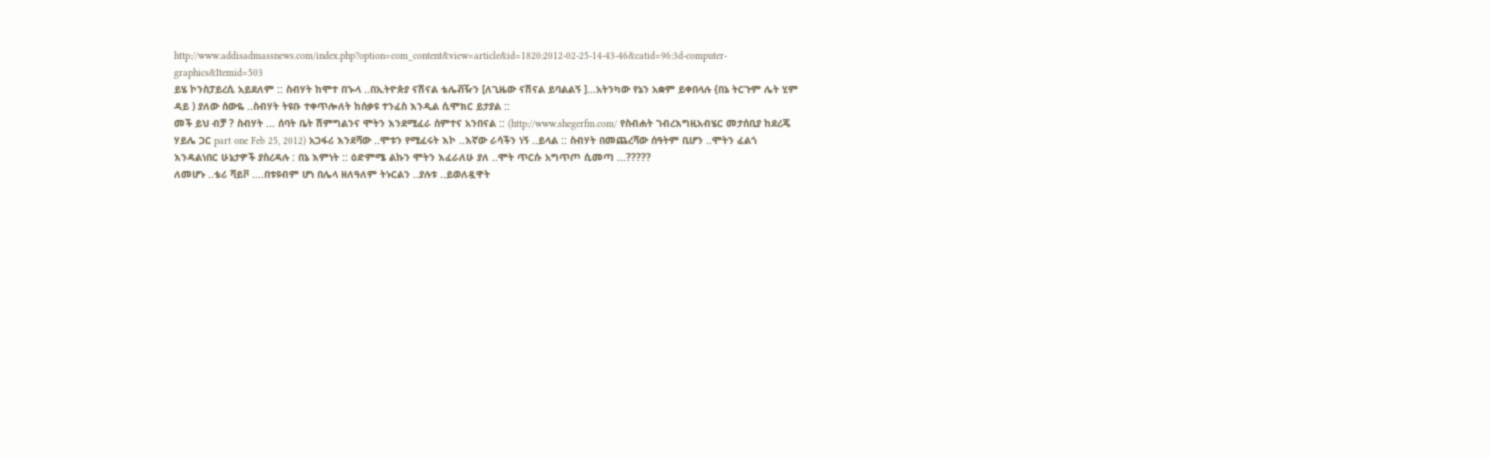http://www.addisadmassnews.com/index.php?option=com_content&view=article&id=1820:2012-02-25-14-43-46&catid=96:3d-computer-graphics&Itemid=503
ይሄ ኮንስፓይረሲ አይደለም :: ስብሃት ከሞተ በኍላ ..በኢትዮጵያ ናሽናል ቴሌቭዥን [ለጊዜው ናሽናል ይባልልኝ ]...አትንካው የኔን አቋም ይቀበላሉ {በኔ ትርጉም ሌት ሂም ዳይ ) ያለው ሰውዬ ..ስብሃት ትዩቡ ተቀጥሎለት ከሰቃዩ ተንፈስ እንዲል ሲሞክር ይታያል ::
መች ይህ ብቻ ? ስብሃት ... ሰባት ቤት ሽምግልንና ሞትን እንደሚፈራ ሰምተና አንበናል :: (http://www.shegerfm.com/ የስብሐት ገብረእግዚአብሄር መታሰቢያ ከደረጄ ሃይሌ ጋር part one Feb 25, 2012) አጋፋሪ እንደሻው ..ሞቱን የሚፈሩት እኮ ..እኛው ራሳችን ነኝ ..ይላል :: ስብሃት በመጨረሻው ሰዓትም ቢሆን ..ሞትን ፈልጎ እንዳልነበር ሁኔታዎች ያስረዳሉ : በኔ እምነት :: ዕድምሜ ልኩን ሞትን እፈራለሁ ያለ ..ሞት ጥርሱ አግጥጦ ሲመጣ ...?????
ለመሆኑ ..ቴሪ ሻይቮ ....በቱዩብም ሆነ በሌላ ዘለዓለም ትኑርልን ..ያሉቱ ..ይወለዷዋት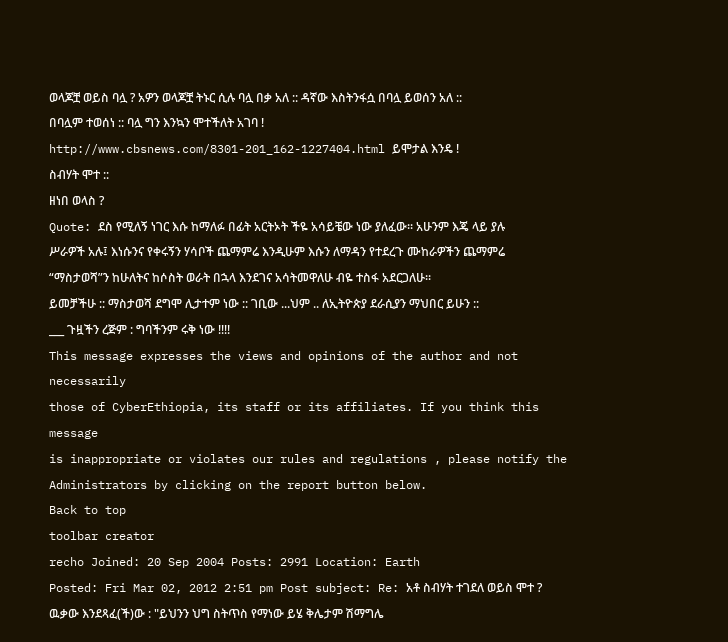ወላጆቿ ወይስ ባሏ ? አዎን ወላጆቿ ትኑር ሲሉ ባሏ በቃ አለ :: ዳኛው እስትንፋሷ በባሏ ይወሰን አለ :: በባሏም ተወሰነ :: ባሏ ግን እንኳን ሞተችለት አገባ ! http://www.cbsnews.com/8301-201_162-1227404.html ይሞታል እንዴ !
ስብሃት ሞተ ::
ዘነበ ወላስ ?
Quote: ደስ የሚለኝ ነገር እሱ ከማለፉ በፊት አርትኦት ችዬ አሳይቼው ነው ያለፈው፡፡ አሁንም እጄ ላይ ያሉ ሥራዎች አሉ፤ እነሱንና የቀሩኝን ሃሳቦች ጨማምሬ እንዲሁም እሱን ለማዳን የተደረጉ ሙከራዎችን ጨማምሬ “ማስታወሻ”ን ከሁለትና ከሶስት ወራት በኋላ እንደገና አሳትመዋለሁ ብዬ ተስፋ አደርጋለሁ፡፡
ይመቻችሁ :: ማስታወሻ ደግሞ ሊታተም ነው :: ገቢው ...ህም .. ለኢትዮጵያ ደራሲያን ማህበር ይሁን :: ___ ጉዟችን ረጅም : ግባችንም ሩቅ ነው !!!!
This message expresses the views and opinions of the author and not necessarily
those of CyberEthiopia, its staff or its affiliates. If you think this message
is inappropriate or violates our rules and regulations , please notify the Administrators by clicking on the report button below.
Back to top
toolbar creator
recho Joined: 20 Sep 2004 Posts: 2991 Location: Earth
Posted: Fri Mar 02, 2012 2:51 pm Post subject: Re: አቶ ስብሃት ተገደለ ወይስ ሞተ ?
ዉቃው እንደጻፈ(ች)ው : "ይህንን ህግ ስትጥስ የማነው ይሄ ቅሌታም ሽማግሌ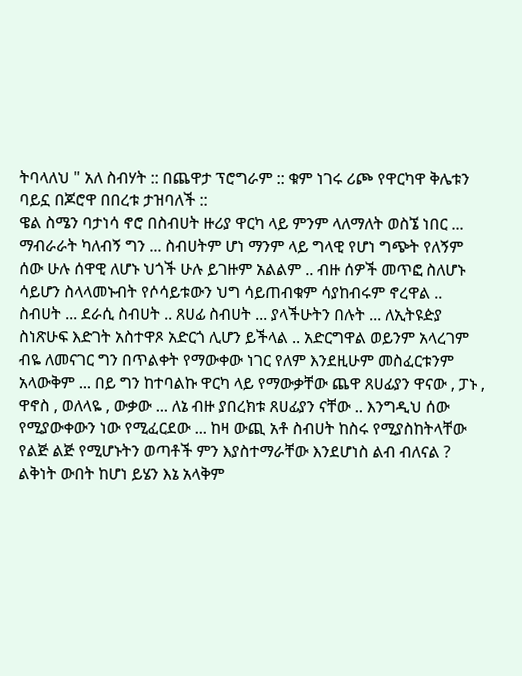ትባላለህ " አለ ስብሃት :: በጨዋታ ፕሮግራም :: ቁም ነገሩ ሪጮ የዋርካዋ ቅሌቱን ባይኗ በጆሮዋ በበረቱ ታዝባለች ::
ዌል ስሜን ባታነሳ ኖሮ በስብሀት ዙሪያ ዋርካ ላይ ምንም ላለማለት ወስኜ ነበር ... ማብራራት ካለብኝ ግን ... ስብሀትም ሆነ ማንም ላይ ግላዊ የሆነ ግጭት የለኝም ሰው ሁሉ ሰዋዊ ለሆኑ ህጎች ሁሉ ይገዙም አልልም .. ብዙ ሰዎች መጥፎ ስለሆኑ ሳይሆን ስላላመኑብት የሶሳይቱውን ህግ ሳይጠብቁም ሳያከብሩም ኖረዋል ..
ስብሀት ... ደራሲ ስብሀት .. ጸሀፊ ስብሀት ... ያላችሁትን በሉት ... ለኢትዩዽያ ስነጽሁፍ እድገት አስተዋጾ አድርጎ ሊሆን ይችላል .. አድርግዋል ወይንም አላረገም ብዬ ለመናገር ግን በጥልቀት የማውቀው ነገር የለም እንደዚሁም መስፈርቱንም አላውቅም ... በይ ግን ከተባልኩ ዋርካ ላይ የማውቃቸው ጨዋ ጸሀፊያን ዋናው , ፓኑ , ዋኖስ , ወለላዬ , ውቃው ... ለኔ ብዙ ያበረክቱ ጸሀፊያን ናቸው .. እንግዲህ ሰው የሚያውቀውን ነው የሚፈርደው ... ከዛ ውጪ አቶ ስብሀት ከስሩ የሚያስከትላቸው የልጅ ልጅ የሚሆኑትን ወጣቶች ምን እያስተማራቸው እንደሆነስ ልብ ብለናል ? ልቅነት ውበት ከሆነ ይሄን እኔ አላቅም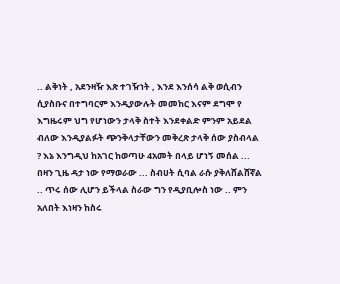.. ልቅነት , አደንዛዥ እጽ ተገዥነት , እንደ እንሰሳ ልቅ ወሲብን ሲያስቡና በተግባርም እንዲያውሉት መመከር እናም ደግሞ የ እግዜሩም ህግ የሆነውን ታላቅ ስተት እንደቀልድ ምንም አይደል ብለው እንዲያልፉት ጭንቅላታቸውን መቅረጽ ታላቅ ሰው ያስብላል ? እኔ እንግዲህ ከአገር ከወጣሁ 4አመት በላይ ሆነኝ መሰል ... በዛን ጊዜ ዳታ ነው የማወራው ... ስብሀት ሲባል ራሱ ያቅለሸልሸኛል .. ጥሩ ሰው ሊሆን ይችላል ስራው ግን የዲያቢሎስ ነው .. ምን አለበት እነዛን ከስሩ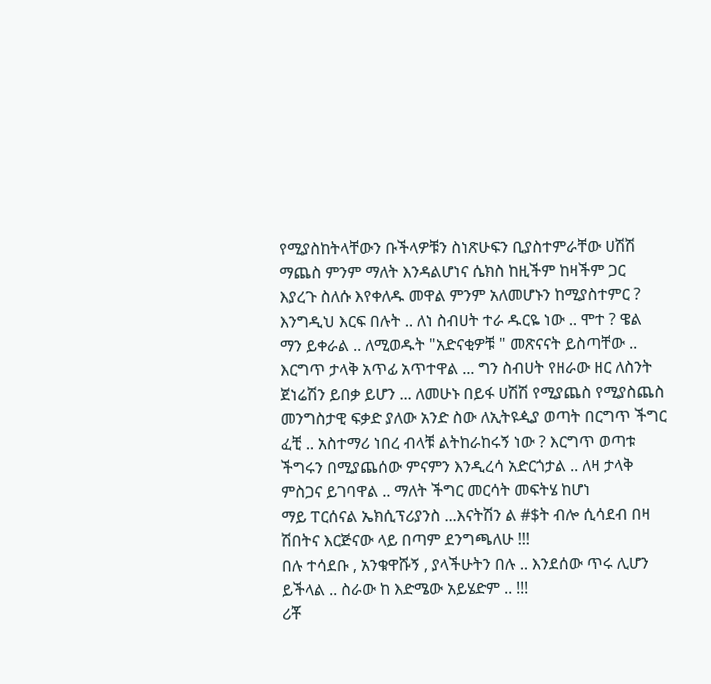የሚያስከትላቸውን ቡችላዎቹን ስነጽሁፍን ቢያስተምራቸው ሀሽሽ ማጨስ ምንም ማለት እንዳልሆነና ሴክስ ከዚችም ከዛችም ጋር እያረጉ ስለሱ እየቀለዱ መዋል ምንም አለመሆኑን ከሚያስተምር ? እንግዲህ እርፍ በሉት .. ለነ ስብሀት ተራ ዱርዬ ነው .. ሞተ ? ዌል ማን ይቀራል .. ለሚወዱት "አድናቂዎቹ " መጽናናት ይስጣቸው .. እርግጥ ታላቅ አጥፊ አጥተዋል ... ግን ስብሀት የዘራው ዘር ለስንት ጀነሬሽን ይበቃ ይሆን ... ለመሁኑ በይፋ ሀሽሽ የሚያጨስ የሚያስጨስ መንግስታዊ ፍቃድ ያለው አንድ ስው ለኢትዩዺያ ወጣት በርግጥ ችግር ፈቺ .. አስተማሪ ነበረ ብላቹ ልትከራከሩኝ ነው ? እርግጥ ወጣቱ ችግሩን በሚያጨሰው ምናምን እንዲረሳ አድርጎታል .. ለዛ ታላቅ ምስጋና ይገባዋል .. ማለት ችግር መርሳት መፍትሄ ከሆነ
ማይ ፐርሰናል ኤክሲፕሪያንስ ...እናትሽን ል #$ት ብሎ ሲሳደብ በዛ ሽበትና እርጅናው ላይ በጣም ደንግጫለሁ !!!
በሉ ተሳደቡ , አንቁዋሹኝ , ያላችሁትን በሉ .. እንደሰው ጥሩ ሊሆን ይችላል .. ስራው ከ እድሜው አይሄድም .. !!!
ሪቾ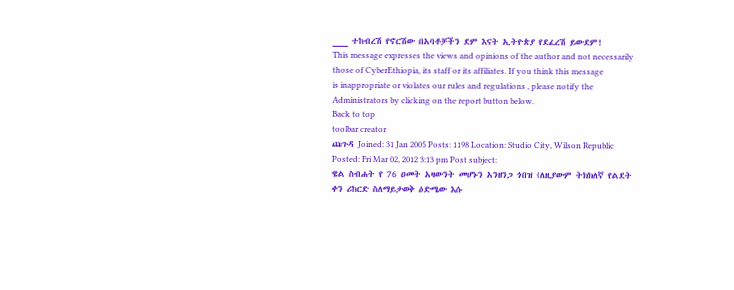___ ተከብረሽ የኖርሽው በአባቶቻችን ደም እናት ኢትዮጵያ የደፈረሽ ይውደም!
This message expresses the views and opinions of the author and not necessarily
those of CyberEthiopia, its staff or its affiliates. If you think this message
is inappropriate or violates our rules and regulations , please notify the Administrators by clicking on the report button below.
Back to top
toolbar creator
ጩጉዳ Joined: 31 Jan 2005 Posts: 1198 Location: Studio City, Wilson Republic
Posted: Fri Mar 02, 2012 3:13 pm Post subject:
ዌል ስብሐት የ 76 ዐመት አዛውንት መሆኑን አንዘንጋ ጎበዝ (ለዚያውም ትክክለኛ የልደት ቀን ሪከርድ ስለማይታወቅ ዕድሜው እሱ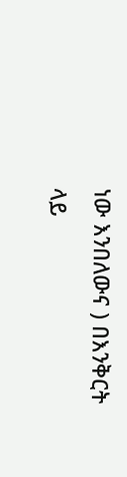ነው እንበለውና ) በእንቅርት ላይ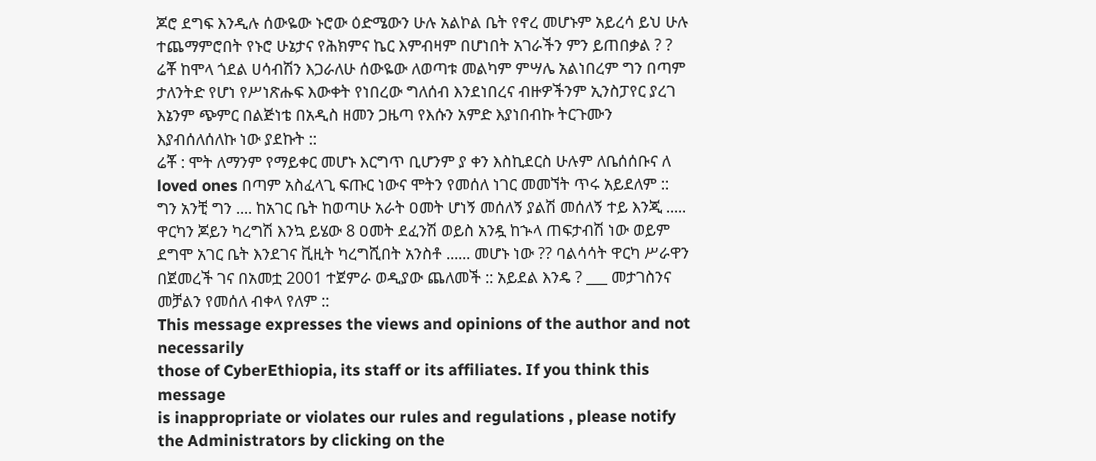ጆሮ ደግፍ እንዲሉ ሰውዬው ኑሮው ዕድሜውን ሁሉ አልኮል ቤት የኖረ መሆኑም አይረሳ ይህ ሁሉ ተጨማምሮበት የኑሮ ሁኔታና የሕክምና ኬር እምብዛም በሆነበት አገራችን ምን ይጠበቃል ? ?
ሬቾ ከሞላ ጎደል ሀሳብሽን እጋራለሁ ሰውዬው ለወጣቱ መልካም ምሣሌ አልነበረም ግን በጣም ታለንትድ የሆነ የሥነጽሑፍ እውቀት የነበረው ግለሰብ እንደነበረና ብዙዎችንም ኢንስፓየር ያረገ እኔንም ጭምር በልጅነቴ በአዲስ ዘመን ጋዜጣ የእሱን አምድ እያነበብኩ ትርጉሙን እያብሰለሰለኩ ነው ያደኩት ::
ሬቾ : ሞት ለማንም የማይቀር መሆኑ እርግጥ ቢሆንም ያ ቀን እስኪደርስ ሁሉም ለቤሰሰቡና ለ loved ones በጣም አስፈላጊ ፍጡር ነውና ሞትን የመሰለ ነገር መመኘት ጥሩ አይደለም :: ግን አንቺ ግን .... ከአገር ቤት ከወጣሁ አራት ዐመት ሆነኝ መሰለኝ ያልሽ መሰለኝ ተይ እንጂ ..... ዋርካን ጆይን ካረግሽ እንኳ ይሄው 8 ዐመት ደፈንሽ ወይስ አንዷ ከኍላ ጠፍታብሽ ነው ወይም ደግሞ አገር ቤት እንደገና ቪዚት ካረግሺበት አንስቶ ...... መሆኑ ነው ?? ባልሳሳት ዋርካ ሥራዋን በጀመረች ገና በአመቷ 2001 ተጀምራ ወዲያው ጨለመች :: አይደል እንዴ ? ___ መታገስንና መቻልን የመሰለ ብቀላ የለም ::
This message expresses the views and opinions of the author and not necessarily
those of CyberEthiopia, its staff or its affiliates. If you think this message
is inappropriate or violates our rules and regulations , please notify the Administrators by clicking on the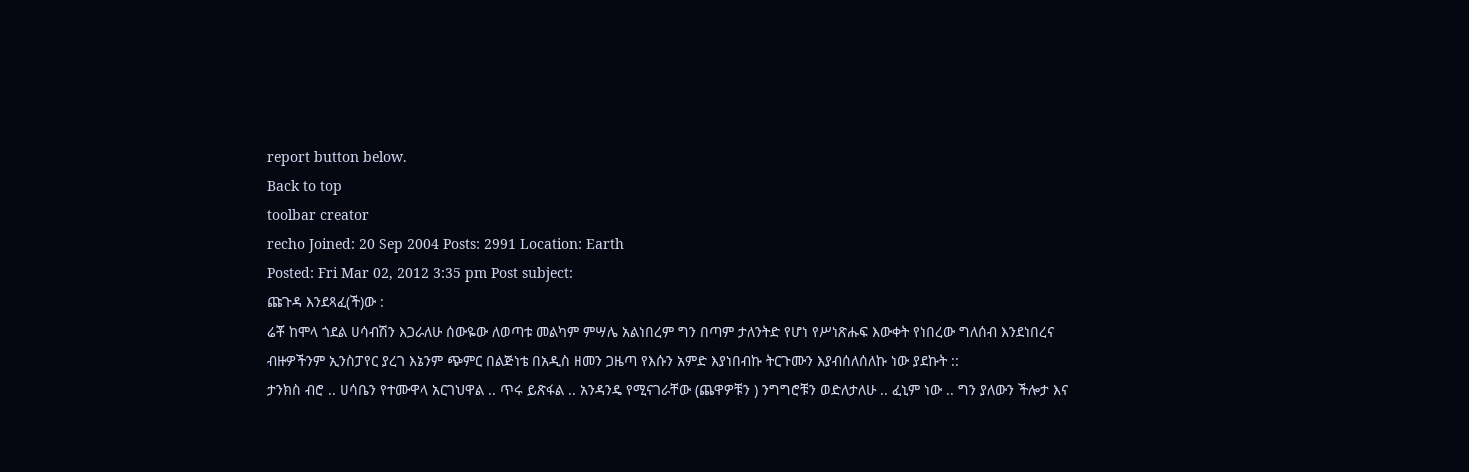report button below.
Back to top
toolbar creator
recho Joined: 20 Sep 2004 Posts: 2991 Location: Earth
Posted: Fri Mar 02, 2012 3:35 pm Post subject:
ጩጉዳ እንደጻፈ(ች)ው :
ሬቾ ከሞላ ጎደል ሀሳብሽን እጋራለሁ ሰውዬው ለወጣቱ መልካም ምሣሌ አልነበረም ግን በጣም ታለንትድ የሆነ የሥነጽሑፍ እውቀት የነበረው ግለሰብ እንደነበረና ብዙዎችንም ኢንስፓየር ያረገ እኔንም ጭምር በልጅነቴ በአዲስ ዘመን ጋዜጣ የእሱን አምድ እያነበብኩ ትርጉሙን እያብሰለሰለኩ ነው ያደኩት ::
ታንክስ ብሮ .. ሀሳቤን የተሙዋላ አርገህዋል .. ጥሩ ይጽፋል .. አንዳንዴ የሚናገራቸው (ጨዋዎቹን ) ንግግሮቹን ወድለታለሁ .. ፈኒም ነው .. ግን ያለውን ችሎታ እና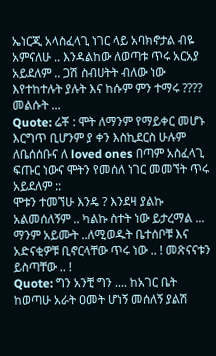ኤነርጂ አላስፈላጊ ነገር ላይ አባክኖታል ብዬ አምናለሁ .. እንዳልከው ለወጣቱ ጥሩ አርአያ አይደለም .. ጋሽ ስብሀትት ብለው ነው እየተከተሉት ያሉት እና ከሱም ምን ተማሩ ???? መልሱት ...
Quote: ሬቾ : ሞት ለማንም የማይቀር መሆኑ እርግጥ ቢሆንም ያ ቀን እስኪደርስ ሁሉም ለቤሰሰቡና ለ loved ones በጣም አስፈላጊ ፍጡር ነውና ሞትን የመሰለ ነገር መመኘት ጥሩ አይደለም ::
ሞቱን ተመኘሁ እንዴ ? እንደዛ ያልኩ አልመሰለኝም .. ካልኩ ስተት ነው ይታረማል ... ማንም አይሙት ..ለሚወዱት ቤተሰቦቹ እና አድናቂዎቹ ቢኖርላቸው ጥሩ ነው .. ! መጽናናቱን ይስጣቸው .. !
Quote: ግን አንቺ ግን .... ከአገር ቤት ከወጣሁ አራት ዐመት ሆነኝ መሰለኝ ያልሽ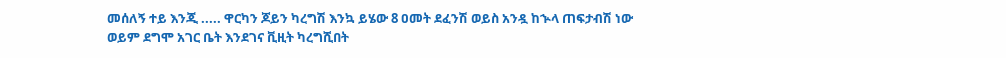መሰለኝ ተይ እንጂ ..... ዋርካን ጆይን ካረግሽ እንኳ ይሄው 8 ዐመት ደፈንሽ ወይስ አንዷ ከኍላ ጠፍታብሽ ነው ወይም ደግሞ አገር ቤት እንደገና ቪዚት ካረግሺበት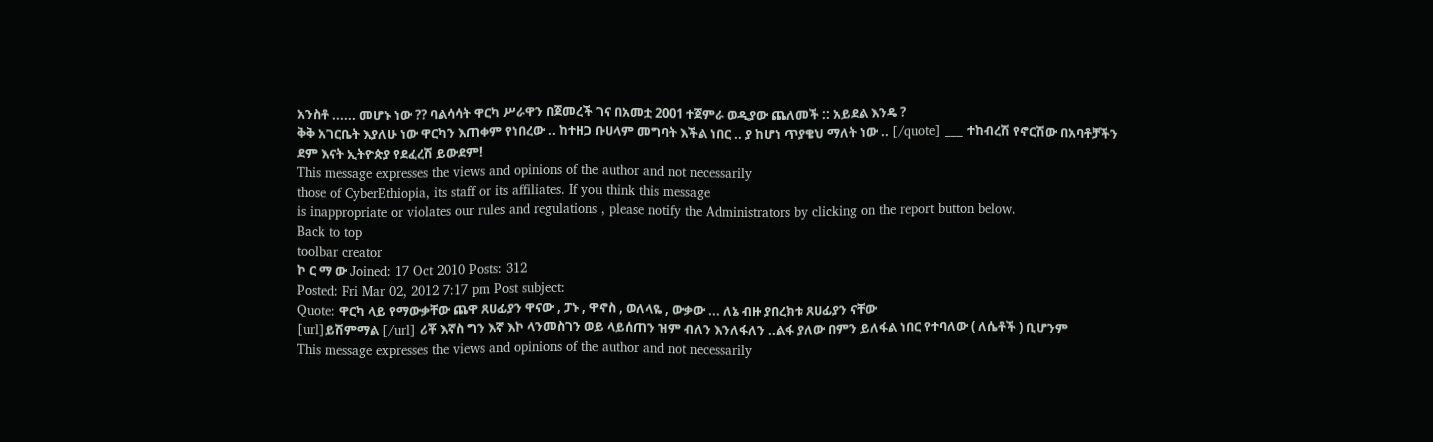አንስቶ ...... መሆኑ ነው ?? ባልሳሳት ዋርካ ሥራዋን በጀመረች ገና በአመቷ 2001 ተጀምራ ወዲያው ጨለመች :: አይደል እንዴ ?
ቅቅ አገርቤት እያለሁ ነው ዋርካን እጠቀም የነበረው .. ከተዘጋ ቡሀላም መግባት እችል ነበር .. ያ ከሆነ ጥያቄህ ማለት ነው .. [/quote] ___ ተከብረሽ የኖርሽው በአባቶቻችን ደም እናት ኢትዮጵያ የደፈረሽ ይውደም!
This message expresses the views and opinions of the author and not necessarily
those of CyberEthiopia, its staff or its affiliates. If you think this message
is inappropriate or violates our rules and regulations , please notify the Administrators by clicking on the report button below.
Back to top
toolbar creator
ኮ ር ማ ው Joined: 17 Oct 2010 Posts: 312
Posted: Fri Mar 02, 2012 7:17 pm Post subject:
Quote: ዋርካ ላይ የማውቃቸው ጨዋ ጸሀፊያን ዋናው , ፓኑ , ዋኖስ , ወለላዬ , ውቃው ... ለኔ ብዙ ያበረክቱ ጸሀፊያን ናቸው
[url]ይሽምማል [/url] ሪቾ እኛስ ግን እኛ እኮ ላንመስገን ወይ ላይሰጠን ዝም ብለን እንለፋለን ..ልፋ ያለው በምን ይለፋል ነበር የተባለው ( ለሴቶች ) ቢሆንም
This message expresses the views and opinions of the author and not necessarily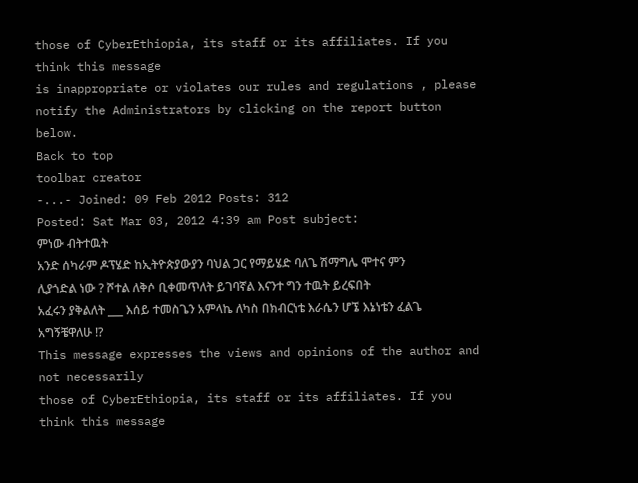those of CyberEthiopia, its staff or its affiliates. If you think this message
is inappropriate or violates our rules and regulations , please notify the Administrators by clicking on the report button below.
Back to top
toolbar creator
-...- Joined: 09 Feb 2012 Posts: 312
Posted: Sat Mar 03, 2012 4:39 am Post subject:
ምነው ብትተዉት
አንድ ሰካራም ዶፕሄድ ከኢትዮጵያውያን ባህል ጋር የማይሄድ ባለጌ ሽማግሌ ሞተና ምን ሊያጎድል ነው ? ሾተል ለቅሶ ቢቀመጥለት ይገባኛል እናንተ ግን ተዉት ይረፍበት
አፈሩን ያቅልለት ___ እሰይ ተመስጌን አምላኬ ለካስ በክብርነቴ እራሴን ሆኜ እኔነቴን ፈልጌ አግኝቼዋለሁ !?
This message expresses the views and opinions of the author and not necessarily
those of CyberEthiopia, its staff or its affiliates. If you think this message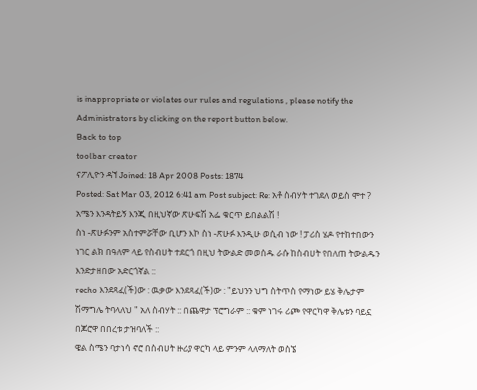is inappropriate or violates our rules and regulations , please notify the Administrators by clicking on the report button below.
Back to top
toolbar creator
ናፖሊዮን ዳኘ Joined: 18 Apr 2008 Posts: 1874
Posted: Sat Mar 03, 2012 6:41 am Post subject: Re: አቶ ስብሃት ተገደለ ወይስ ሞተ ?
አሜን እንዳትይኝ እንጂ በዚህኛው ጽሁፍሽ አፌ ቁርጥ ይበልልሽ !
ስነ -ጽሁፉንም አስተምሯቸው ቢሆን እኮ ስነ -ጽሁፉ እንዲሁ ወሲብ ነው ! ፓሪስ ሄዶ የተከተበውን ነገር ልክ በዓለም ላይ የስብሀት ተደርጎ በዚህ ትውልድ መወሰዱ ራሱ ከስብሀት የበለጠ ትውልዱን እንድታዘበው አድርጎኛል ::
recho እንደጻፈ(ች)ው : ዉቃው እንደጻፈ(ች)ው : "ይህንን ህግ ስትጥስ የማነው ይሄ ቅሌታም ሽማግሌ ትባላለህ " አለ ስብሃት :: በጨዋታ ፕሮግራም :: ቁም ነገሩ ሪጮ የዋርካዋ ቅሌቱን ባይኗ በጆሮዋ በበረቱ ታዝባለች ::
ዌል ስሜን ባታነሳ ኖሮ በስብሀት ዙሪያ ዋርካ ላይ ምንም ላለማለት ወስኜ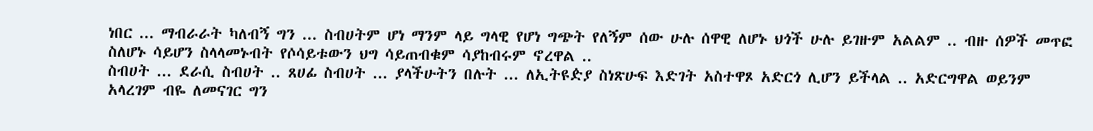ነበር ... ማብራራት ካለብኝ ግን ... ስብሀትም ሆነ ማንም ላይ ግላዊ የሆነ ግጭት የለኝም ሰው ሁሉ ሰዋዊ ለሆኑ ህጎች ሁሉ ይገዙም አልልም .. ብዙ ሰዎች መጥፎ ስለሆኑ ሳይሆን ስላላመኑብት የሶሳይቱውን ህግ ሳይጠብቁም ሳያከብሩም ኖረዋል ..
ስብሀት ... ደራሲ ስብሀት .. ጸሀፊ ስብሀት ... ያላችሁትን በሉት ... ለኢትዩዽያ ስነጽሁፍ እድገት አስተዋጾ አድርጎ ሊሆን ይችላል .. አድርግዋል ወይንም አላረገም ብዬ ለመናገር ግን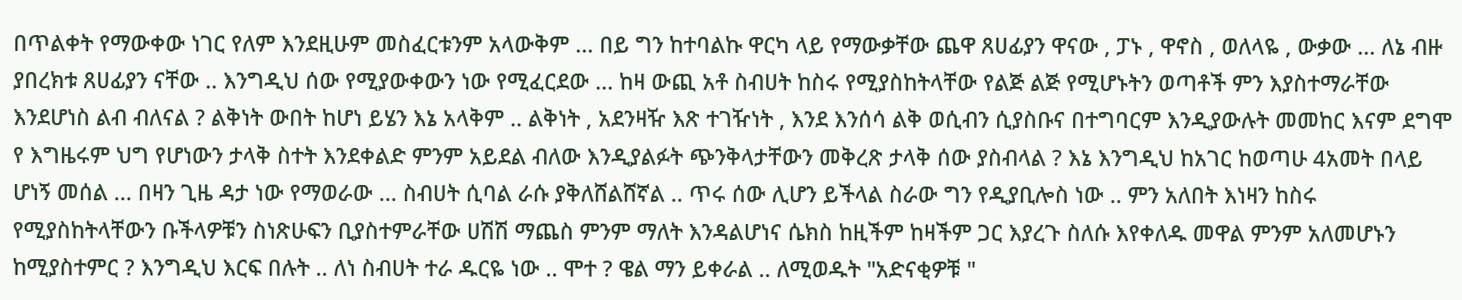በጥልቀት የማውቀው ነገር የለም እንደዚሁም መስፈርቱንም አላውቅም ... በይ ግን ከተባልኩ ዋርካ ላይ የማውቃቸው ጨዋ ጸሀፊያን ዋናው , ፓኑ , ዋኖስ , ወለላዬ , ውቃው ... ለኔ ብዙ ያበረክቱ ጸሀፊያን ናቸው .. እንግዲህ ሰው የሚያውቀውን ነው የሚፈርደው ... ከዛ ውጪ አቶ ስብሀት ከስሩ የሚያስከትላቸው የልጅ ልጅ የሚሆኑትን ወጣቶች ምን እያስተማራቸው እንደሆነስ ልብ ብለናል ? ልቅነት ውበት ከሆነ ይሄን እኔ አላቅም .. ልቅነት , አደንዛዥ እጽ ተገዥነት , እንደ እንሰሳ ልቅ ወሲብን ሲያስቡና በተግባርም እንዲያውሉት መመከር እናም ደግሞ የ እግዜሩም ህግ የሆነውን ታላቅ ስተት እንደቀልድ ምንም አይደል ብለው እንዲያልፉት ጭንቅላታቸውን መቅረጽ ታላቅ ሰው ያስብላል ? እኔ እንግዲህ ከአገር ከወጣሁ 4አመት በላይ ሆነኝ መሰል ... በዛን ጊዜ ዳታ ነው የማወራው ... ስብሀት ሲባል ራሱ ያቅለሸልሸኛል .. ጥሩ ሰው ሊሆን ይችላል ስራው ግን የዲያቢሎስ ነው .. ምን አለበት እነዛን ከስሩ የሚያስከትላቸውን ቡችላዎቹን ስነጽሁፍን ቢያስተምራቸው ሀሽሽ ማጨስ ምንም ማለት እንዳልሆነና ሴክስ ከዚችም ከዛችም ጋር እያረጉ ስለሱ እየቀለዱ መዋል ምንም አለመሆኑን ከሚያስተምር ? እንግዲህ እርፍ በሉት .. ለነ ስብሀት ተራ ዱርዬ ነው .. ሞተ ? ዌል ማን ይቀራል .. ለሚወዱት "አድናቂዎቹ "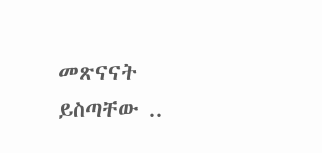መጽናናት ይስጣቸው ..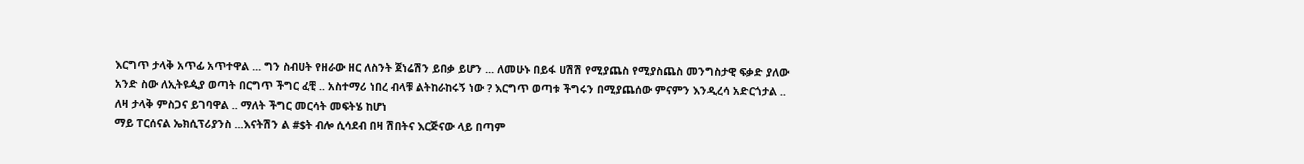እርግጥ ታላቅ አጥፊ አጥተዋል ... ግን ስብሀት የዘራው ዘር ለስንት ጀነሬሽን ይበቃ ይሆን ... ለመሁኑ በይፋ ሀሽሽ የሚያጨስ የሚያስጨስ መንግስታዊ ፍቃድ ያለው አንድ ስው ለኢትዩዺያ ወጣት በርግጥ ችግር ፈቺ .. አስተማሪ ነበረ ብላቹ ልትከራከሩኝ ነው ? እርግጥ ወጣቱ ችግሩን በሚያጨሰው ምናምን እንዲረሳ አድርጎታል .. ለዛ ታላቅ ምስጋና ይገባዋል .. ማለት ችግር መርሳት መፍትሄ ከሆነ
ማይ ፐርሰናል ኤክሲፕሪያንስ ...እናትሽን ል #$ት ብሎ ሲሳደብ በዛ ሽበትና እርጅናው ላይ በጣም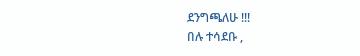ደንግጫለሁ !!!
በሉ ተሳደቡ ,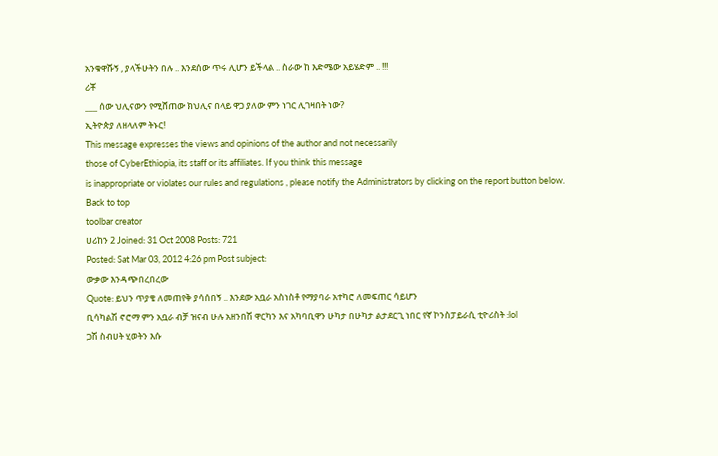አንቁዋሹኝ , ያላችሁትን በሉ .. እንደሰው ጥሩ ሊሆን ይችላል .. ስራው ከ እድሜው አይሄድም .. !!!
ሪቾ
___ ሰው ህሊናውን የሚሸጠው ክህሊና በላይ ዋጋ ያለው ምን ነገር ሊገዛበት ነው?
ኢትዮጵያ ለዘላለም ትኑር!
This message expresses the views and opinions of the author and not necessarily
those of CyberEthiopia, its staff or its affiliates. If you think this message
is inappropriate or violates our rules and regulations , please notify the Administrators by clicking on the report button below.
Back to top
toolbar creator
ሀሪከን 2 Joined: 31 Oct 2008 Posts: 721
Posted: Sat Mar 03, 2012 4:26 pm Post subject:
ውቃው እንዳጭበረበረው
Quote: ይህን ጥያቄ ለመጠየቅ ያሳሰበኝ .. እንደው አቧራ አስነስቶ የማያባራ አተካሮ ለመፍጠር ሳይሆን
ቢሳካልሽ ኖሮማ ምን አቧራ ብቻ ዝናብ ሁሉ አዘንበሽ ዋርካን እና አካባቢዋን ሁካታ በሁካታ ልታደርጊ ነበር የኛ ኮንስፓይራሲ ቲዮሪስት :lol
ጋሽ ስብሀት ሂወትን እሱ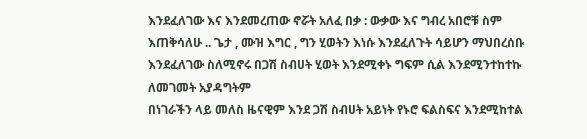እንደፈለገው እና እንደመረጠው ኖሯት አለፈ በቃ : ውቃው እና ግብረ አበሮቹ ስም እጠቅሳለሁ .. ጌታ , ሙዝ እግር , ግን ሂወትን እነሱ እንደፈለጉት ሳይሆን ማህበረሰቡ እንደፈለገው ስለሚኖሩ በጋሽ ስብሀት ሂወት እንደሚቀኑ ግፍም ሲል እንደሚንተከተኩ ለመገመት አያዳግትም
በነገራችን ላይ መለስ ዜናዊም እንደ ጋሽ ስብሀት አይነት የኑሮ ፍልስፍና እንደሚከተል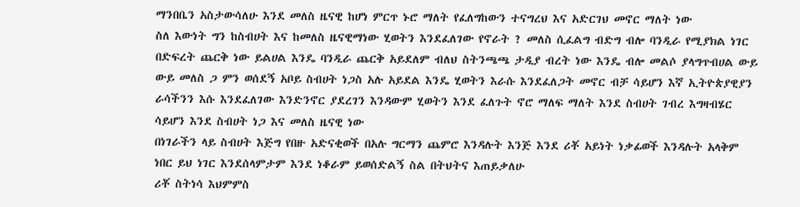ማንበቤን አስታውሳለሁ እንደ መለስ ዜናዊ ከሆነ ምርጥ ኑሮ ማለት የፈለግከውን ተናግረህ እና አድርገህ መኖር ማለት ነው
ስለ እውነት ግን ከስብሀት እና ከመለስ ዜናዊማነው ሂወትን እንደፈለገው የኖራት ? መለስ ሲፈልግ ብድግ ብሎ ባንዲራ የሚያክል ነገር በድፍረት ጨርቅ ነው ይልሀል እንዴ ባንዲራ ጨርቅ አይደለም ብለህ ስትንጫጫ ታዲያ ብረት ነው እንዴ ብሎ መልሶ ያላግጥብሀል ውይ ውይ መለስ ጋ ምን ወሰደኝ አቦይ ስብሀት ነጋስ አሉ አይደል እንዴ ሂወትን እራሱ እንደፈለጋት መኖር ብቻ ሳይሆን እኛ ኢትዮጵያዊያን ራሳችንን እሱ እንደፈለገው እንድንኖር ያደረገን እንዳውም ሂወትን እንደ ፈለጉት ኖሮ ማለፍ ማለት እንደ ስብሀት ገብረ እግዛብሄር ሳይሆን እንደ ስብሀት ነጋ እና መለስ ዜናዊ ነው
በነገራችን ላይ ስብሀት እጅግ የበዙ አድናቂወች በአሉ ግርማን ጨምሮ እንዳሉት እንጅ እንደ ሪቾ አይነት ነቃፊወች እንዳሉት አላቅም ነበር ይህ ነገር እንደሰላምታም እንደ ነቆራም ይወሰድልኝ ስል በትህትና እጠይቃለሁ
ሪቾ ስትነሳ እህምምስ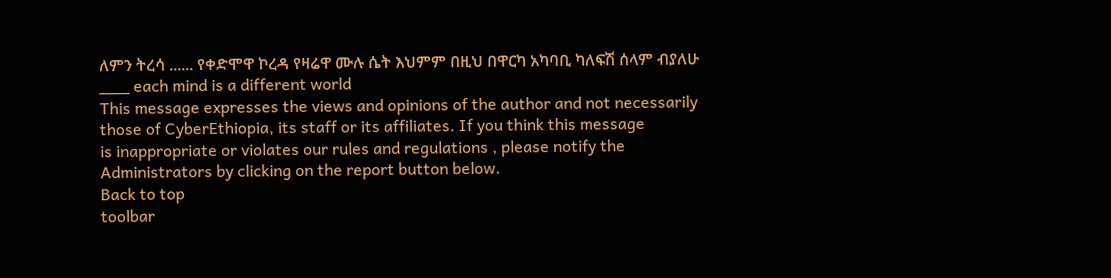ለምን ትረሳ ...... የቀድሞዋ ኮረዳ የዛሬዋ ሙሉ ሴት እህምም በዚህ በዋርካ አካባቢ ካለፍሽ ሰላም ብያለሁ ___ each mind is a different world
This message expresses the views and opinions of the author and not necessarily
those of CyberEthiopia, its staff or its affiliates. If you think this message
is inappropriate or violates our rules and regulations , please notify the Administrators by clicking on the report button below.
Back to top
toolbar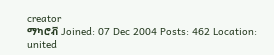creator
ማካሮቭ Joined: 07 Dec 2004 Posts: 462 Location: united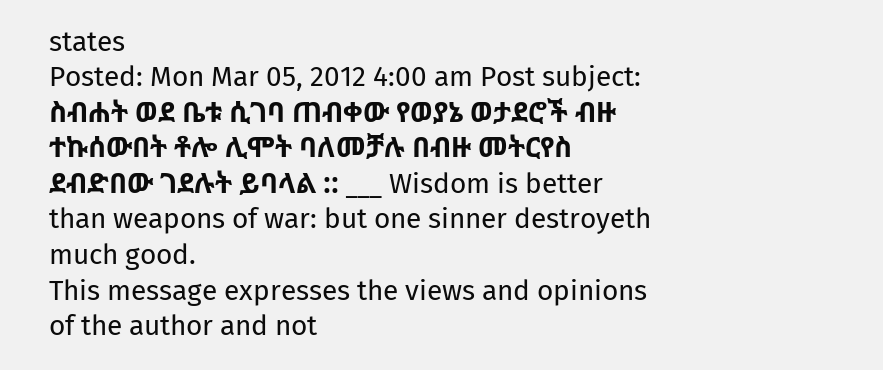states
Posted: Mon Mar 05, 2012 4:00 am Post subject:
ስብሐት ወደ ቤቱ ሲገባ ጠብቀው የወያኔ ወታደሮች ብዙ ተኩሰውበት ቶሎ ሊሞት ባለመቻሉ በብዙ መትርየስ ደብድበው ገደሉት ይባላል :: ___ Wisdom is better than weapons of war: but one sinner destroyeth much good.
This message expresses the views and opinions of the author and not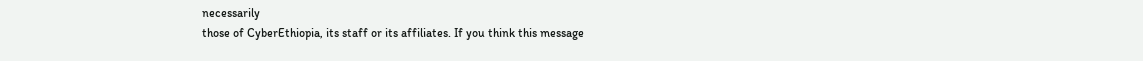necessarily
those of CyberEthiopia, its staff or its affiliates. If you think this message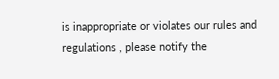is inappropriate or violates our rules and regulations , please notify the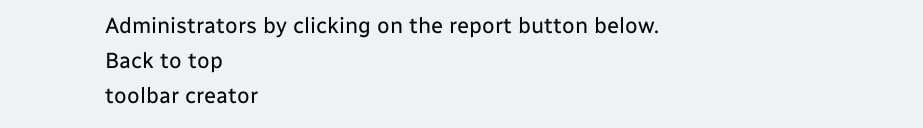Administrators by clicking on the report button below.
Back to top
toolbar creator